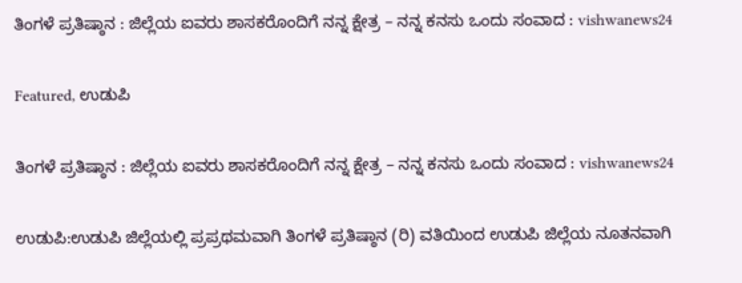ತಿಂಗಳೆ ಪ್ರತಿಷ್ಠಾನ : ಜಿಲ್ಲೆಯ ಐವರು ಶಾಸಕರೊಂದಿಗೆ ನನ್ನ ಕ್ಷೇತ್ರ – ನನ್ನ ಕನಸು ಒಂದು ಸಂವಾದ : vishwanews24

Featured, ಉಡುಪಿ

ತಿಂಗಳೆ ಪ್ರತಿಷ್ಠಾನ : ಜಿಲ್ಲೆಯ ಐವರು ಶಾಸಕರೊಂದಿಗೆ ನನ್ನ ಕ್ಷೇತ್ರ – ನನ್ನ ಕನಸು ಒಂದು ಸಂವಾದ : vishwanews24

ಉಡುಪಿ:ಉಡುಪಿ ಜಿಲ್ಲೆಯಲ್ಲಿ ಪ್ರಪ್ರಥಮವಾಗಿ ತಿಂಗಳೆ ಪ್ರತಿಷ್ಠಾನ (ರಿ) ವತಿಯಿಂದ ಉಡುಪಿ ಜಿಲ್ಲೆಯ ನೂತನವಾಗಿ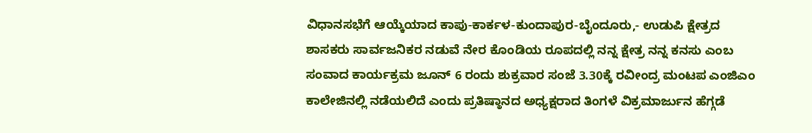ವಿಧಾನಸಭೆಗೆ ಆಯ್ಕೆಯಾದ ಕಾಪು-ಕಾರ್ಕಳ-ಕುಂದಾಪುರ-ಬೈಂದೂರು,- ಉಡುಪಿ ಕ್ಷೇತ್ರದ ಶಾಸಕರು ಸಾರ್ವಜನಿಕರ ನಡುವೆ ನೇರ ಕೊಂಡಿಯ ರೂಪದಲ್ಲಿ ನನ್ನ ಕ್ಷೇತ್ರ ನನ್ನ ಕನಸು ಎಂಬ ಸಂವಾದ ಕಾರ್ಯಕ್ರಮ ಜೂನ್ 6 ರಂದು ಶುಕ್ರವಾರ ಸಂಜೆ 3.30ಕ್ಕೆ ರವೀಂದ್ರ ಮಂಟಪ ಎಂಜಿಎಂ ಕಾಲೇಜಿನಲ್ಲಿ ನಡೆಯಲಿದೆ ಎಂದು ಪ್ರತಿಷ್ಠಾನದ ಅಧ್ಯಕ್ಷರಾದ ತಿಂಗಳೆ ವಿಕ್ರಮಾರ್ಜುನ ಹೆಗ್ಗಡೆ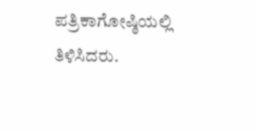ಪತ್ರಿಕಾಗೋಷ್ಠಿಯಲ್ಲಿ ತಿಳಿಸಿದರು.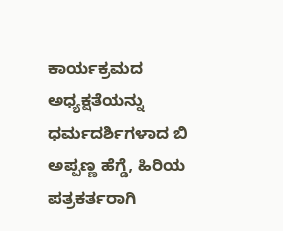ಕಾರ್ಯಕ್ರಮದ ಅಧ್ಯಕ್ಷತೆಯನ್ನು ಧರ್ಮದರ್ಶಿಗಳಾದ ಬಿ ಅಪ್ಪಣ್ಣ ಹೆಗ್ಡೆ, ಹಿರಿಯ ಪತ್ರಕರ್ತರಾಗಿ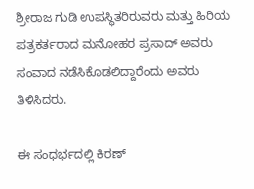ಶ್ರೀರಾಜ ಗುಡಿ ಉಪಸ್ಥಿತರಿರುವರು ಮತ್ತು ಹಿರಿಯ ಪತ್ರಕರ್ತರಾದ ಮನೋಹರ ಪ್ರಸಾದ್ ಅವರು ಸಂವಾದ ನಡೆಸಿಕೊಡಲಿದ್ದಾರೆಂದು ಅವರು ತಿಳಿಸಿದರು.

ಈ ಸಂಧರ್ಭದಲ್ಲಿ ಕಿರಣ್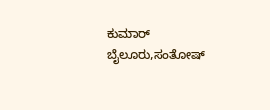ಕುಮಾರ್ ಬೈಲೂರು,ಸಂತೋಷ್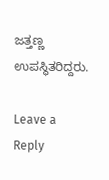ಜತ್ತಣ್ಣ ಉಪಸ್ಥಿತರಿದ್ದರು.

Leave a Reply